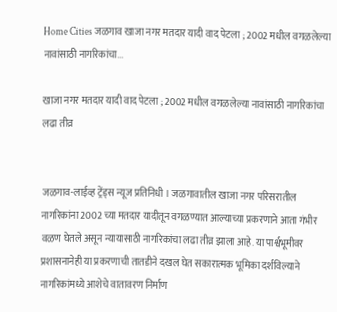Home Cities जळगाव खाजा नगर मतदार यादी वाद पेटला ; 2002 मधील वगळलेल्या नावांसाठी नागरिकांचा...

खाजा नगर मतदार यादी वाद पेटला ; 2002 मधील वगळलेल्या नावांसाठी नागरिकांचा लढा तीव्र


जळगाव-लाईव्ह ट्रेंड्स न्यूज प्रतिनिधी । जळगावातील खाजा नगर परिसरातील नागरिकांना 2002 च्या मतदार यादीतून वगळण्यात आल्याच्या प्रकरणाने आता गंभीर वळण घेतले असून न्यायासाठी नागरिकांचा लढा तीव्र झाला आहे. या पार्श्वभूमीवर प्रशासनानेही या प्रकरणाची तातडीने दखल घेत सकारात्मक भूमिका दर्शविल्याने नागरिकांमध्ये आशेचे वातावरण निर्माण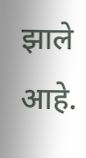झाले आहे.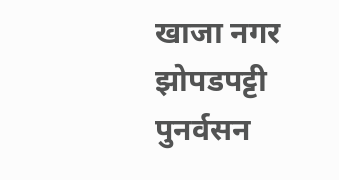खाजा नगर झोपडपट्टी पुनर्वसन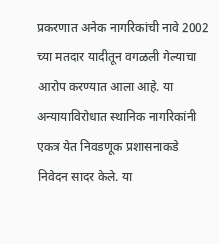प्रकरणात अनेक नागरिकांची नावे 2002 च्या मतदार यादीतून वगळली गेल्याचा आरोप करण्यात आला आहे. या अन्यायाविरोधात स्थानिक नागरिकांनी एकत्र येत निवडणूक प्रशासनाकडे निवेदन सादर केले. या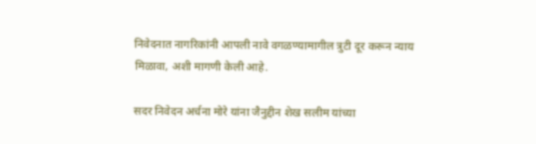निवेदनात नागरिकांनी आपली नावे वगळण्यामागील त्रुटी दूर करून न्याय मिळावा, अशी मागणी केली आहे.

सदर निवेदन अर्चना मोरे यांना जैनुद्दीन शेख सलीम यांच्या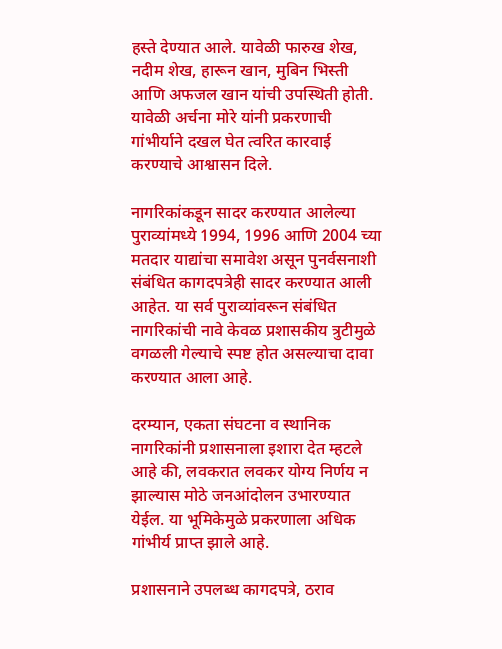हस्ते देण्यात आले. यावेळी फारुख शेख, नदीम शेख, हारून खान, मुबिन भिस्ती आणि अफजल खान यांची उपस्थिती होती. यावेळी अर्चना मोरे यांनी प्रकरणाची गांभीर्याने दखल घेत त्वरित कारवाई करण्याचे आश्वासन दिले.

नागरिकांकडून सादर करण्यात आलेल्या पुराव्यांमध्ये 1994, 1996 आणि 2004 च्या मतदार याद्यांचा समावेश असून पुनर्वसनाशी संबंधित कागदपत्रेही सादर करण्यात आली आहेत. या सर्व पुराव्यांवरून संबंधित नागरिकांची नावे केवळ प्रशासकीय त्रुटीमुळे वगळली गेल्याचे स्पष्ट होत असल्याचा दावा करण्यात आला आहे.

दरम्यान, एकता संघटना व स्थानिक नागरिकांनी प्रशासनाला इशारा देत म्हटले आहे की, लवकरात लवकर योग्य निर्णय न झाल्यास मोठे जनआंदोलन उभारण्यात येईल. या भूमिकेमुळे प्रकरणाला अधिक गांभीर्य प्राप्त झाले आहे.

प्रशासनाने उपलब्ध कागदपत्रे, ठराव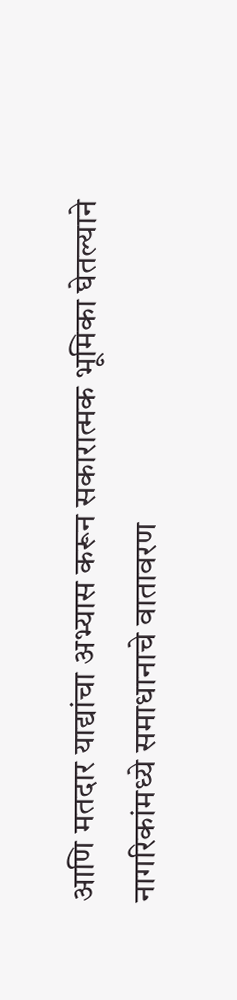आणि मतदार याद्यांचा अभ्यास करून सकारात्मक भूमिका घेतल्याने नागरिकांमध्ये समाधानाचे वातावरण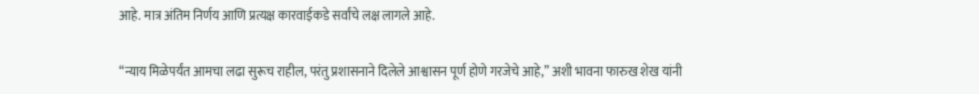आहे. मात्र अंतिम निर्णय आणि प्रत्यक्ष कारवाईकडे सर्वांचे लक्ष लागले आहे.

“न्याय मिळेपर्यंत आमचा लढा सुरूच राहील, परंतु प्रशासनाने दिलेले आश्वासन पूर्ण होणे गरजेचे आहे,” अशी भावना फारुख शेख यांनी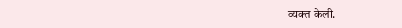व्यक्त केली.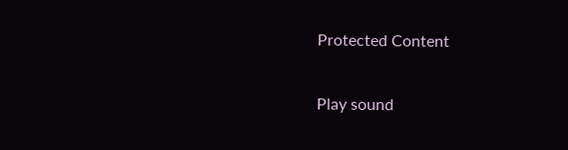Protected Content

Play sound